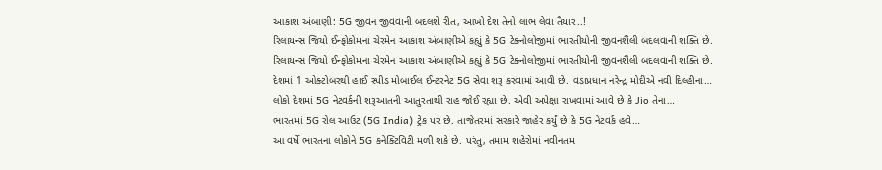આકાશ અંબાણી: 5G જીવન જીવવાની બદલશે રીત, આખો દેશ તેનો લાભ લેવા તૈયાર..!
રિલાયન્સ જિયો ઈન્ફોકોમના ચેરમેન આકાશ અંબાણીએ કહ્યું કે 5G ટેક્નોલોજીમાં ભારતીયોની જીવનશૈલી બદલવાની શક્તિ છે.
રિલાયન્સ જિયો ઈન્ફોકોમના ચેરમેન આકાશ અંબાણીએ કહ્યું કે 5G ટેક્નોલોજીમાં ભારતીયોની જીવનશૈલી બદલવાની શક્તિ છે.
દેશમાં 1 ઓક્ટોબરથી હાઈ સ્પીડ મોબાઈલ ઈન્ટરનેટ 5G સેવા શરૂ કરવામાં આવી છે. વડાપ્રધાન નરેન્દ્ર મોદીએ નવી દિલ્હીના…
લોકો દેશમાં 5G નેટવર્કની શરૂઆતની આતુરતાથી રાહ જોઈ રહ્યા છે. એવી અપેક્ષા રાખવામાં આવે છે કે Jio તેના…
ભારતમાં 5G રોલ આઉટ (5G India) ટ્રેક પર છે. તાજેતરમાં સરકારે જાહેર કર્યું છે કે 5G નેટવર્ક હવે…
આ વર્ષે ભારતના લોકોને 5G કનેક્ટિવિટી મળી શકે છે. પરંતુ, તમામ શહેરોમાં નવીનતમ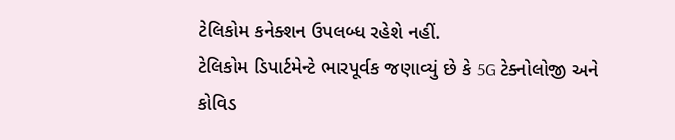ટેલિકોમ કનેક્શન ઉપલબ્ધ રહેશે નહીં.
ટેલિકોમ ડિપાર્ટમેન્ટે ભારપૂર્વક જણાવ્યું છે કે 5G ટેક્નોલોજી અને કોવિડ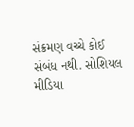સંક્રમણ વચ્ચે કોઈ સંબંધ નથી. સોશિયલ મીડિયા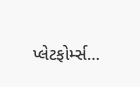પ્લેટફોર્મ્સ…